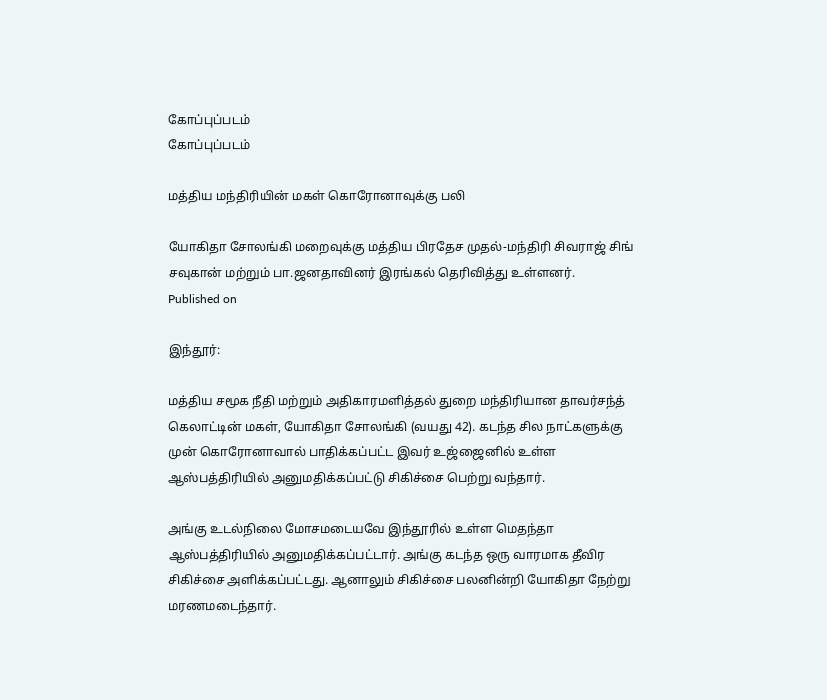கோப்புப்படம்
கோப்புப்படம்

மத்திய மந்திரியின் மகள் கொரோனாவுக்கு பலி

யோகிதா சோலங்கி மறைவுக்கு மத்திய பிரதேச முதல்-மந்திரி சிவராஜ் சிங் சவுகான் மற்றும் பா.ஜனதாவினர் இரங்கல் தெரிவித்து உள்ளனர்.
Published on

இந்தூர்:

மத்திய சமூக நீதி மற்றும் அதிகாரமளித்தல் துறை மந்திரியான தாவர்சந்த் கெலாட்டின் மகள், யோகிதா சோலங்கி (வயது 42). கடந்த சில நாட்களுக்கு முன் கொரோனாவால் பாதிக்கப்பட்ட இவர் உஜ்ஜைனில் உள்ள ஆஸ்பத்திரியில் அனுமதிக்கப்பட்டு சிகிச்சை பெற்று வந்தார்.

அங்கு உடல்நிலை மோசமடையவே இந்தூரில் உள்ள மெதந்தா ஆஸ்பத்திரியில் அனுமதிக்கப்பட்டார். அங்கு கடந்த ஒரு வாரமாக தீவிர சிகிச்சை அளிக்கப்பட்டது. ஆனாலும் சிகிச்சை பலனின்றி யோகிதா நேற்று மரணமடைந்தார்.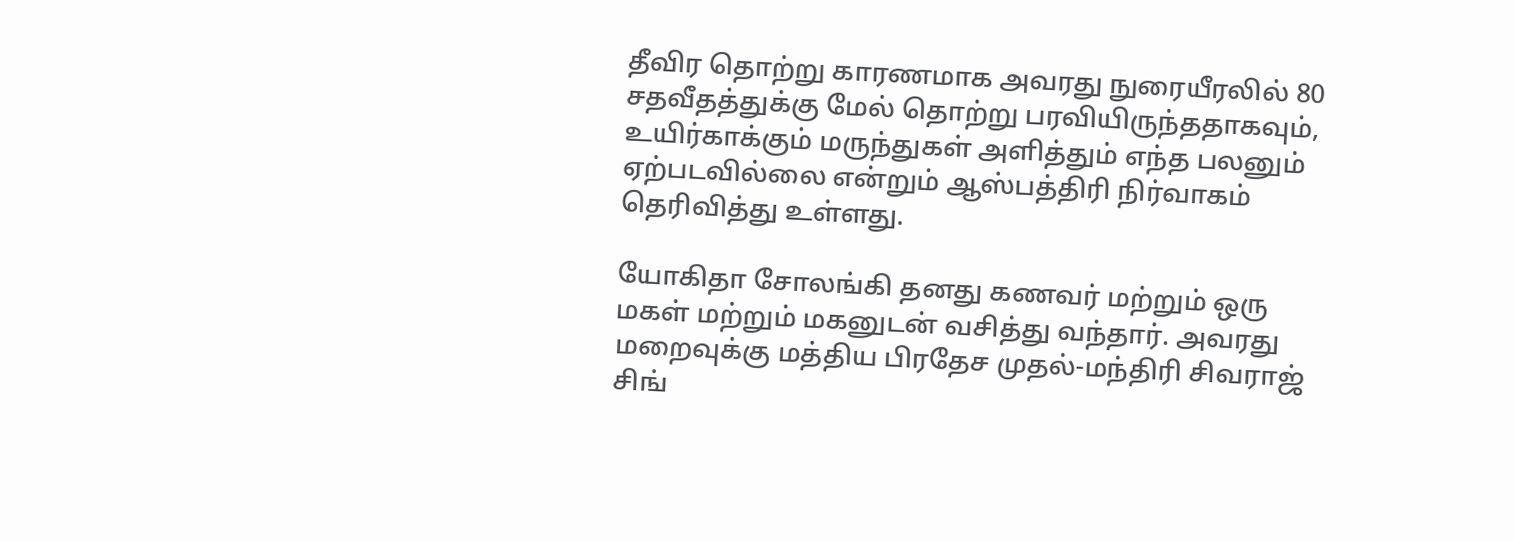தீவிர தொற்று காரணமாக அவரது நுரையீரலில் 80 சதவீதத்துக்கு மேல் தொற்று பரவியிருந்ததாகவும், உயிர்காக்கும் மருந்துகள் அளித்தும் எந்த பலனும் ஏற்படவில்லை என்றும் ஆஸ்பத்திரி நிர்வாகம் தெரிவித்து உள்ளது.

யோகிதா சோலங்கி தனது கணவர் மற்றும் ஒரு மகள் மற்றும் மகனுடன் வசித்து வந்தார். அவரது மறைவுக்கு மத்திய பிரதேச முதல்-மந்திரி சிவராஜ் சிங்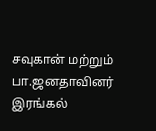சவுகான் மற்றும் பா.ஜனதாவினர் இரங்கல்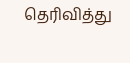தெரிவித்து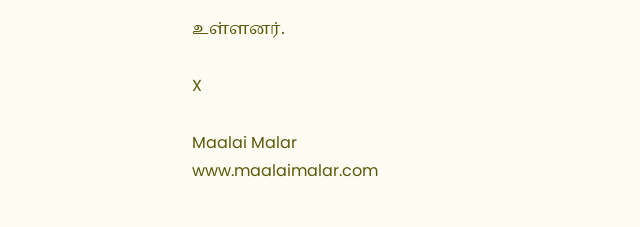உள்ளனர்.

X

Maalai Malar
www.maalaimalar.com